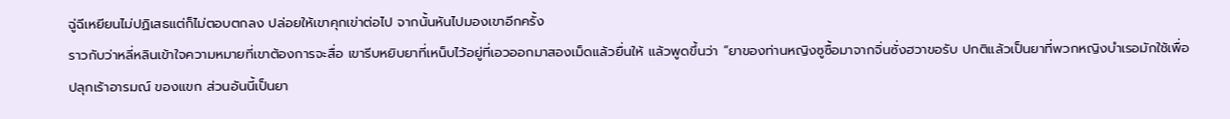ฉู่ฉีเหยียนไม่ปฏิเสธแต่ก็ไม่ตอบตกลง ปล่อยให้เขาคุกเข่าต่อไป จากนั้นหันไปมองเขาอีกครั้ง
ราวกับว่าหลี่หลินเข้าใจความหมายที่เขาต้องการจะสื่อ เขารีบหยิบยาที่เหน็บไว้อยู่ที่เอวออกมาสองเม็ดแล้วยื่นให้ แล้วพูดขึ้นว่า “ยาของท่านหญิงซูซื้อมาจากจิ่นซั่งฮวาขอรับ ปกติแล้วเป็นยาที่พวกหญิงบำเรอมักใช้เพื่อปลุกเร้าอารมณ์ ของแขก ส่วนอันนี้เป็นยา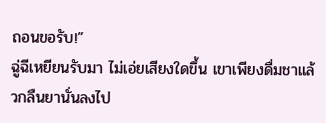ถอนขอรับ!”
ฉู่ฉีเหยียนรับมา ไม่เอ่ยเสียงใดขึ้น เขาเพียงดื่มชาแล้วกลืนยานั่นลงไป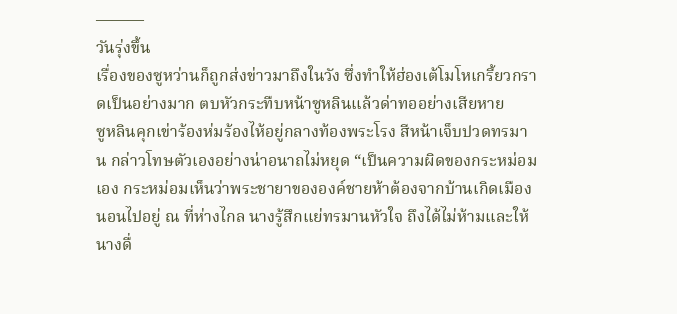———
วันรุ่งขึ้น
เรื่องของซูหว่านก็ถูกส่งข่าวมาถึงในวัง ซึ่งทำให้ฮ่องเต้โมโหเกรี้ยวกราดเป็นอย่างมาก ตบหัวกระทืบหน้าซูหลินแล้วด่าทออย่างเสียหาย
ซูหลินคุกเข่าร้องห่มร้องไห้อยู่กลางท้องพระโรง สีหน้าเจ็บปวดทรมาน กล่าวโทษตัวเองอย่างน่าอนาถไม่หยุด “เป็นความผิดของกระหม่อมเอง กระหม่อมเห็นว่าพระชายาขององค์ชายห้าต้องจากบ้านเกิดเมืองนอนไปอยู่ ณ ที่ห่างไกล นางรู้สึกแย่ทรมานหัวใจ ถึงได้ไม่ห้ามและให้นางดื่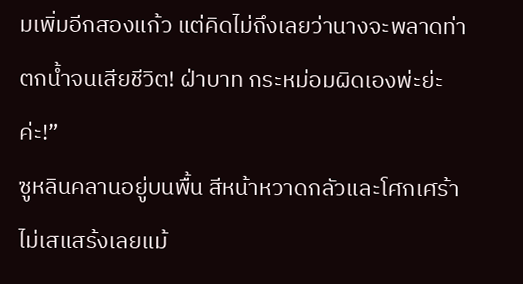มเพิ่มอีกสองแก้ว แต่คิดไม่ถึงเลยว่านางจะพลาดท่าตกน้ำจนเสียชีวิต! ฝ่าบาท กระหม่อมผิดเองพ่ะย่ะค่ะ!”
ซูหลินคลานอยู่บนพื้น สีหน้าหวาดกลัวและโศกเศร้า ไม่เสแสร้งเลยแม้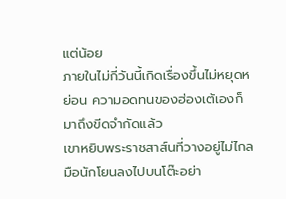แต่น้อย
ภายในไม่กี่วันนี้เกิดเรื่องขึ้นไม่หยุดหย่อน ความอดทนของฮ่องเต้เองก็มาถึงขีดจำกัดแล้ว
เขาหยิบพระราชสาส์นที่วางอยู่ไม่ไกลมือนักโยนลงไปบนโต๊ะอย่า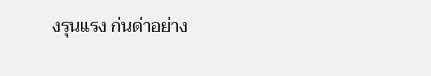งรุนแรง ก่นด่าอย่าง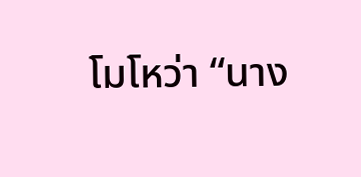โมโหว่า “นาง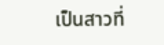เป็นสาวที่